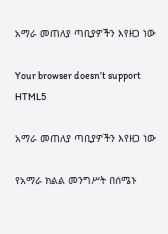አማራ መጠለያ ጣቢያዎችን እየዘጋ ነው

Your browser doesn’t support HTML5

አማራ መጠለያ ጣቢያዎችን እየዘጋ ነው

የአማራ ክልል መንግሥት በሰሜኑ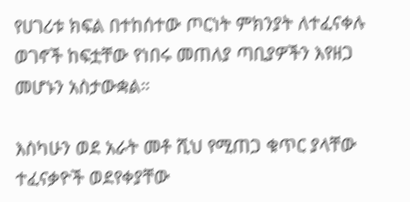የሀገሪቱ ክፍል በተከሰተው ጦርነት ምክንያት ለተፈናቀሉ ወገኖች ከፍቷቸው የነበሩ መጠለያ ጣቢያዎችን እየዘጋ መሆኑን አስታውቋል።

እስካሁን ወደ አራት መቶ ሺህ የሚጠጋ ቁጥር ያላቸው ተፈናቃዮች ወደየቀያቸው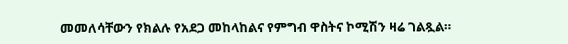መመለሳቸውን የክልሉ የአደጋ መከላከልና የምግብ ዋስትና ኮሚሽን ዛሬ ገልጿል።